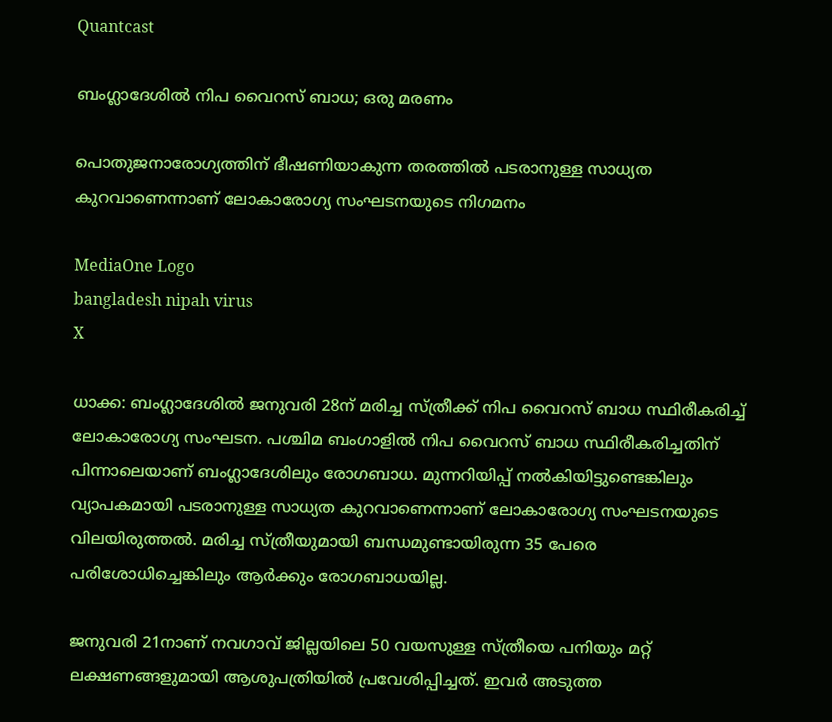Quantcast

ബംഗ്ലാദേശില്‍ നിപ വൈറസ് ബാധ; ഒരു മരണം

പൊതുജനാരോഗ്യത്തിന് ഭീഷണിയാകുന്ന തരത്തില്‍ പടരാനുള്ള സാധ്യത കുറവാണെന്നാണ് ലോകാരോഗ്യ സംഘടനയുടെ നിഗമനം

MediaOne Logo
bangladesh nipah virus
X

ധാക്ക: ബംഗ്ലാദേശില്‍ ജനുവരി 28ന് മരിച്ച സ്ത്രീക്ക് നിപ വൈറസ് ബാധ സ്ഥിരീകരിച്ച് ലോകാരോഗ്യ സംഘടന. പശ്ചിമ ബംഗാളില്‍ നിപ വൈറസ് ബാധ സ്ഥിരീകരിച്ചതിന് പിന്നാലെയാണ് ബംഗ്ലാദേശിലും രോഗബാധ. മുന്നറിയിപ്പ് നല്‍കിയിട്ടുണ്ടെങ്കിലും വ്യാപകമായി പടരാനുള്ള സാധ്യത കുറവാണെന്നാണ് ലോകാരോഗ്യ സംഘടനയുടെ വിലയിരുത്തല്‍. മരിച്ച സ്ത്രീയുമായി ബന്ധമുണ്ടായിരുന്ന 35 പേരെ പരിശോധിച്ചെങ്കിലും ആര്‍ക്കും രോഗബാധയില്ല.

ജനുവരി 21നാണ് നവഗാവ് ജില്ലയിലെ 50 വയസുള്ള സ്ത്രീയെ പനിയും മറ്റ് ലക്ഷണങ്ങളുമായി ആശുപത്രിയില്‍ പ്രവേശിപ്പിച്ചത്. ഇവര്‍ അടുത്ത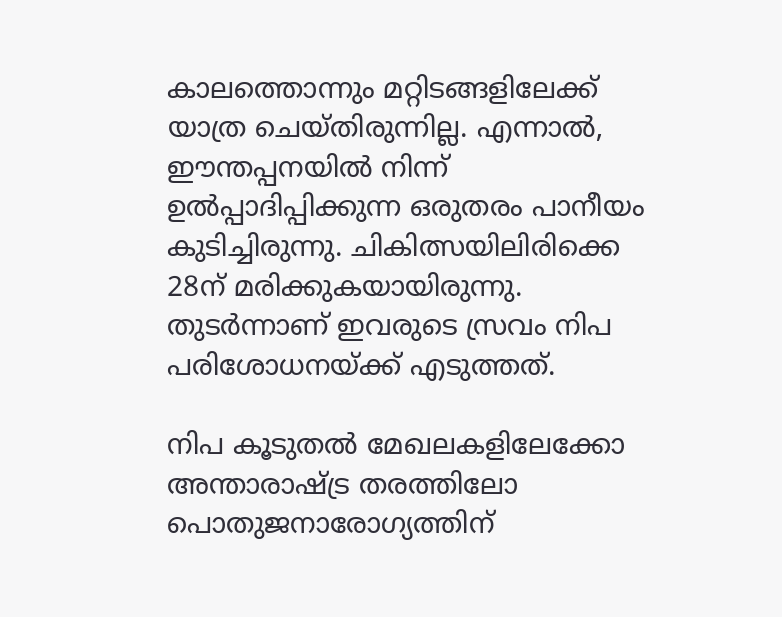കാലത്തൊന്നും മറ്റിടങ്ങളിലേക്ക് യാത്ര ചെയ്തിരുന്നില്ല. എന്നാല്‍, ഈന്തപ്പനയില്‍ നിന്ന് ഉല്‍പ്പാദിപ്പിക്കുന്ന ഒരുതരം പാനീയം കുടിച്ചിരുന്നു. ചികിത്സയിലിരിക്കെ 28ന് മരിക്കുകയായിരുന്നു. തുടര്‍ന്നാണ് ഇവരുടെ സ്രവം നിപ പരിശോധനയ്ക്ക് എടുത്തത്.

നിപ കൂടുതല്‍ മേഖലകളിലേക്കോ അന്താരാഷ്ട്ര തരത്തിലോ പൊതുജനാരോഗ്യത്തിന്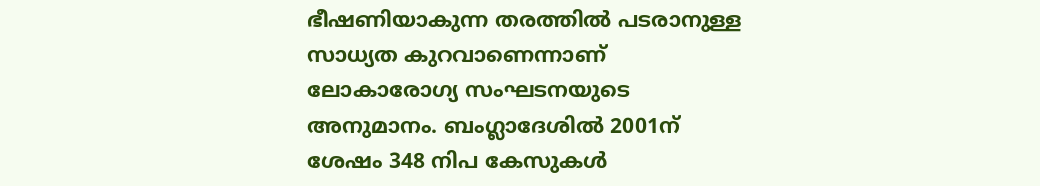ഭീഷണിയാകുന്ന തരത്തില്‍ പടരാനുള്ള സാധ്യത കുറവാണെന്നാണ് ലോകാരോഗ്യ സംഘടനയുടെ അനുമാനം. ബംഗ്ലാദേശില്‍ 2001ന് ശേഷം 348 നിപ കേസുകള്‍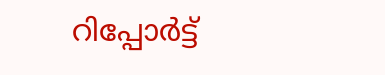റിപ്പോര്‍ട്ട്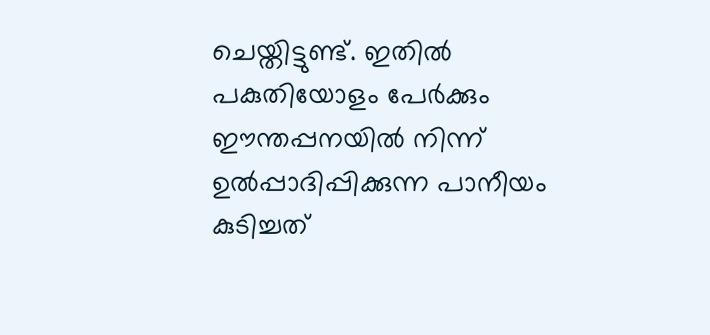ചെയ്തിട്ടുണ്ട്. ഇതില്‍ പകുതിയോളം പേര്‍ക്കും ഈന്തപ്പനയില്‍ നിന്ന് ഉല്‍പ്പാദിപ്പിക്കുന്ന പാനീയം കുടിച്ചത്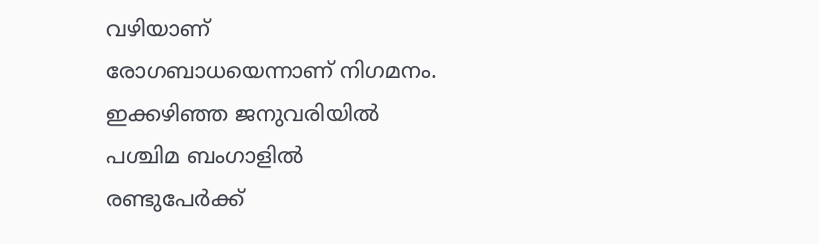വഴിയാണ് രോഗബാധയെന്നാണ് നിഗമനം. ഇക്കഴിഞ്ഞ ജനുവരിയില്‍ പശ്ചിമ ബംഗാളില്‍ രണ്ടുപേര്‍ക്ക്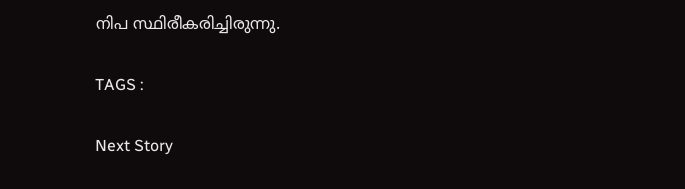നിപ സ്ഥിരീകരിച്ചിരുന്നു.

TAGS :

Next Story